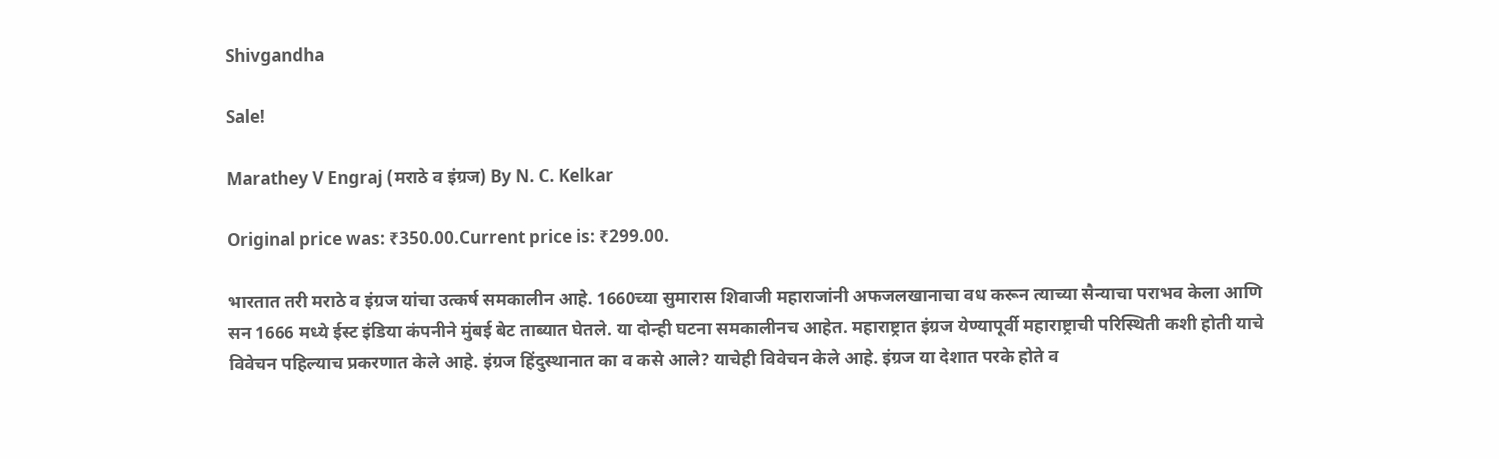Shivgandha

Sale!

Marathey V Engraj (मराठे व इंग्रज) By N. C. Kelkar

Original price was: ₹350.00.Current price is: ₹299.00.

भारतात तरी मराठे व इंग्रज यांचा उत्कर्ष समकालीन आहे. 1660च्या सुमारास शिवाजी महाराजांनी अफजलखानाचा वध करून त्याच्या सैन्याचा पराभव केला आणि सन 1666 मध्ये ईस्ट इंडिया कंपनीने मुंबई बेट ताब्यात घेतले. या दोन्ही घटना समकालीनच आहेत. महाराष्ट्रात इंग्रज येण्यापूर्वी महाराष्ट्राची परिस्थिती कशी होती याचे विवेचन पहिल्याच प्रकरणात केले आहे. इंग्रज हिंदुस्थानात का व कसे आले? याचेही विवेचन केले आहे. इंग्रज या देशात परके होते व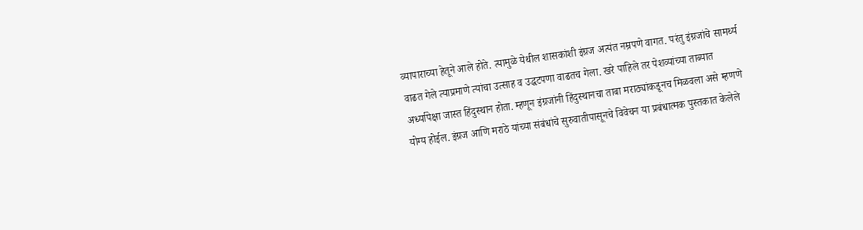व्यापाराच्या हेतूने आले होते. त्यामुळे येथील शासकांशी इंग्रज अत्यंत नम्रपणे वागत. परंतु इंग्रजांचे सामर्थ्य वाढत गेले त्याप्रमाणे त्यांचा उत्साह व उद्धटपणा वाढतच गेला. खरे पाहिले तर पेशव्यांच्या ताब्यात अर्ध्यापेक्षा जास्त हिंदुस्थान होता. म्हणून इंग्रजांनी हिंदुस्थानचा ताबा मराठ्यांकडूनच मिळवला असे म्हणणे योग्य होईल. इंग्रज आणि मराठे यांच्या संबंधांचे सुरुवातीपासूनचे विवेचन या प्रबंधात्मक पुस्तकात केलेले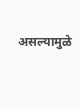असल्यामुळे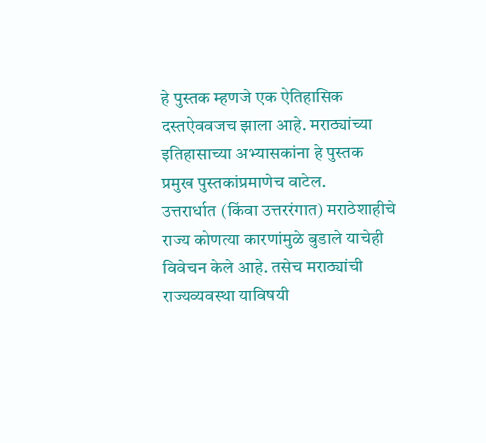हे पुस्तक म्हणजे एक ऐतिहासिक दस्तऐववजच झाला आहे. मराठ्यांच्या इतिहासाच्या अभ्यासकांना हे पुस्तक प्रमुख पुस्तकांप्रमाणेच वाटेल.
उत्तरार्धात (किंवा उत्तररंगात) मराठेशाहीचे राज्य कोणत्या कारणांमुळे बुडाले याचेही विवेचन केले आहे. तसेच मराठ्यांची राज्यव्यवस्था याविषयी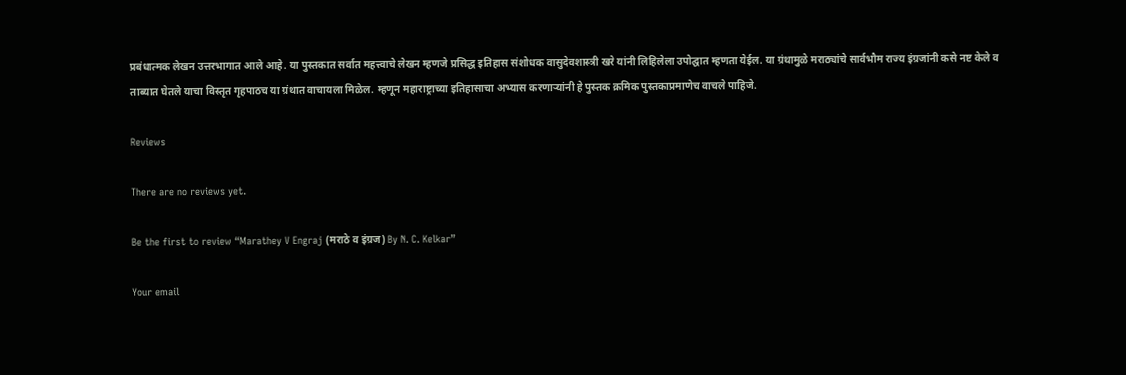प्रबंधात्मक लेखन उत्तरभागात आले आहे. या पुस्तकात सर्वात महत्त्वाचे लेखन म्हणजे प्रसिद्ध इतिहास संशोधक वासुदेवशास्त्री खरे यांनी लिहिलेला उपोद्घात म्हणता येईल. या ग्रंथामुळे मराठ्यांचे सार्वभौम राज्य इंग्रजांनी कसे नष्ट केले व ताब्यात घेतले याचा विस्तृत गृहपाठच या ग्रंथात वाचायला मिळेल. म्हणून महाराष्ट्राच्या इतिहासाचा अभ्यास करणाऱ्यांनी हे पुस्तक क्रमिक पुस्तकाप्रमाणेच वाचले पाहिजे.

Reviews

There are no reviews yet.

Be the first to review “Marathey V Engraj (मराठे व इंग्रज) By N. C. Kelkar”

Your email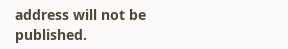address will not be published.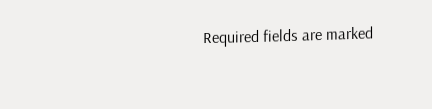Required fields are marked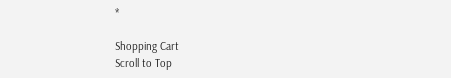*

Shopping Cart
Scroll to Top